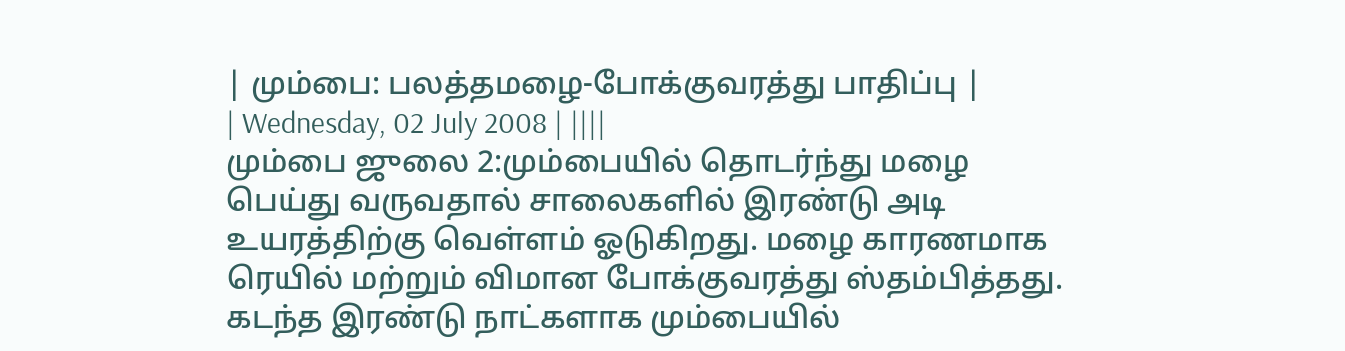| மும்பை: பலத்தமழை-போக்குவரத்து பாதிப்பு |
| Wednesday, 02 July 2008 | ||||
மும்பை ஜுலை 2:மும்பையில் தொடர்ந்து மழை பெய்து வருவதால் சாலைகளில் இரண்டு அடி உயரத்திற்கு வெள்ளம் ஓடுகிறது. மழை காரணமாக ரெயில் மற்றும் விமான போக்குவரத்து ஸ்தம்பித்தது. கடந்த இரண்டு நாட்களாக மும்பையில்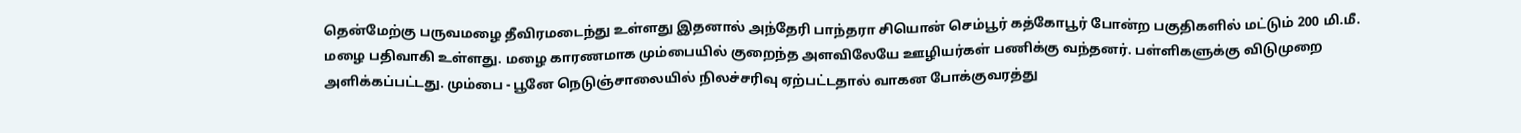தென்மேற்கு பருவமழை தீவிரமடைந்து உள்ளது இதனால் அந்தேரி பாந்தரா சியொன் செம்பூர் கத்கோபூர் போன்ற பகுதிகளில் மட்டும் 200 மி.மீ. மழை பதிவாகி உள்ளது. மழை காரணமாக மும்பையில் குறைந்த அளவிலேயே ஊழியர்கள் பணிக்கு வந்தனர். பள்ளிகளுக்கு விடுமுறை அளிக்கப்பட்டது. மும்பை - பூனே நெடுஞ்சாலையில் நிலச்சரிவு ஏற்பட்டதால் வாகன போக்குவரத்து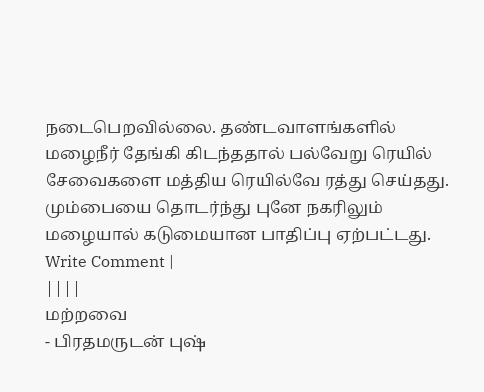நடைபெறவில்லை. தண்டவாளங்களில் மழைநீர் தேங்கி கிடந்ததால் பல்வேறு ரெயில் சேவைகளை மத்திய ரெயில்வே ரத்து செய்தது. மும்பையை தொடர்ந்து புனே நகரிலும் மழையால் கடுமையான பாதிப்பு ஏற்பட்டது.
Write Comment |
||||
மற்றவை
- பிரதமருடன் புஷ்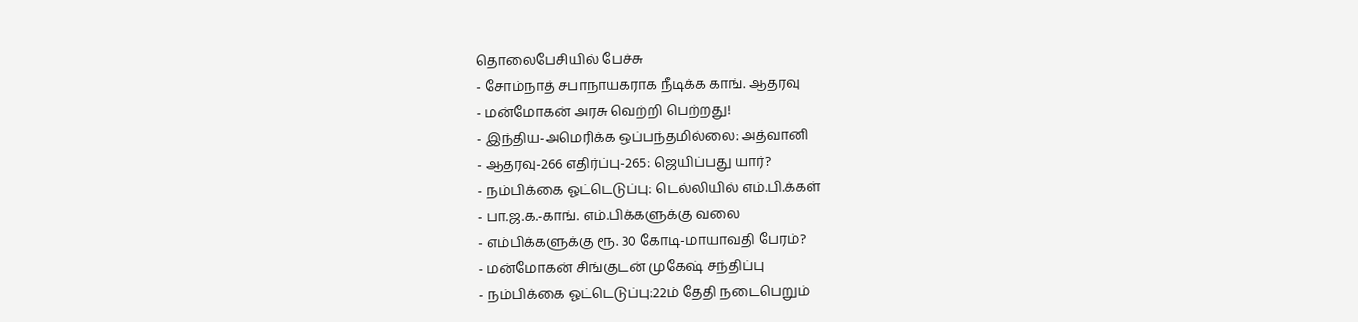தொலைபேசியில் பேச்சு
- சோம்நாத் சபாநாயகராக நீடிக்க காங். ஆதரவு
- மன்மோகன் அரசு வெற்றி பெற்றது!
- இந்திய-அமெரிக்க ஒப்பந்தமில்லை: அத்வானி
- ஆதரவு-266 எதிர்ப்பு-265: ஜெயிப்பது யார்?
- நம்பிக்கை ஓட்டெடுப்பு: டெல்லியில் எம்.பி.க்கள்
- பா.ஜ.க.-காங். எம்.பிக்களுக்கு வலை
- எம்பிக்களுக்கு ரூ. 30 கோடி-மாயாவதி பேரம்?
- மன்மோகன் சிங்குடன் முகேஷ் சந்திப்பு
- நம்பிக்கை ஓட்டெடுப்பு:22ம் தேதி நடைபெறும்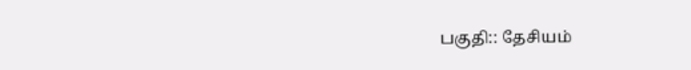பகுதி:: தேசியம்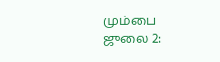மும்பை ஜுலை 2: